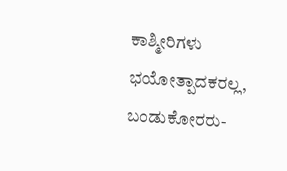ಕಾಶ್ಮೀರಿಗಳು ಭಯೋತ್ಪಾದಕರಲ್ಲ, ಬಂಡುಕೋರರು-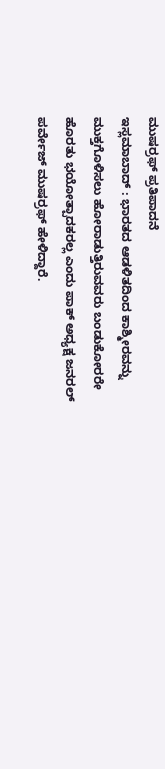ಮುಷರ್ರಫ್ ಪ್ರತಿಪಾದನೆ
ಇಸ್ಲಮಾಬಾದ್ : ಭಾರತದ ಆಡಳಿತದಿಂದ ಕಾಶ್ಮೀರವನ್ನು ಮುಕ್ತಗೊಳಿಸಲು ಹೋರಾಡುತ್ತಿರುವವರು ಬಂಡುಕೋರರೇ ಹೊರತು ಭಯೋತ್ಪಾದಕರಲ್ಲ ಎಂದು ಪಾಕ್ ಅಧ್ಯಕ್ಷ ಜನರಲ್ ಪರ್ವೇಜ್ ಮುಷರ್ರಫ್ ಹೇಳಿದ್ದಾರೆ.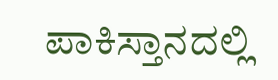ಪಾಕಿಸ್ತಾನದಲ್ಲಿ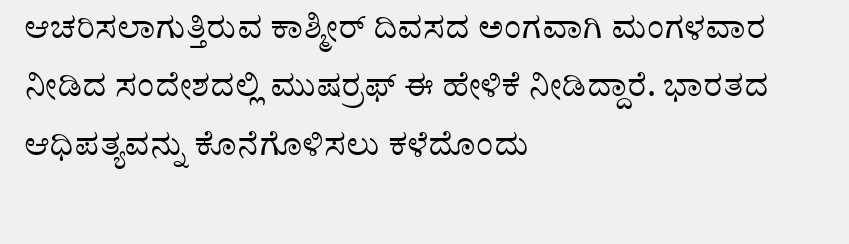ಆಚರಿಸಲಾಗುತ್ತಿರುವ ಕಾಶ್ಮೀರ್ ದಿವಸದ ಅಂಗವಾಗಿ ಮಂಗಳವಾರ ನೀಡಿದ ಸಂದೇಶದಲ್ಲಿ ಮುಷರ್ರಫ್ ಈ ಹೇಳಿಕೆ ನೀಡಿದ್ದಾರೆ. ಭಾರತದ ಆಧಿಪತ್ಯವನ್ನು ಕೊನೆಗೊಳಿಸಲು ಕಳೆದೊಂದು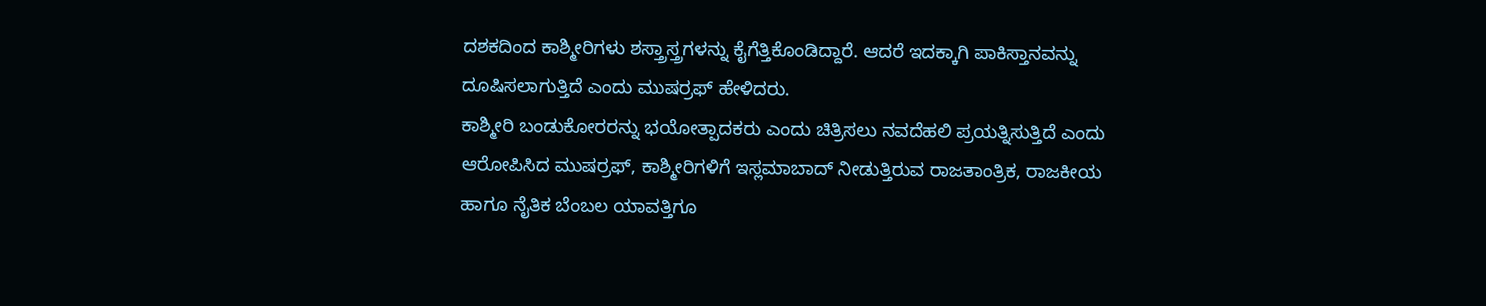ದಶಕದಿಂದ ಕಾಶ್ಮೀರಿಗಳು ಶಸ್ತ್ರಾಸ್ತ್ರಗಳನ್ನು ಕೈಗೆತ್ತಿಕೊಂಡಿದ್ದಾರೆ. ಆದರೆ ಇದಕ್ಕಾಗಿ ಪಾಕಿಸ್ತಾನವನ್ನು ದೂಷಿಸಲಾಗುತ್ತಿದೆ ಎಂದು ಮುಷರ್ರಫ್ ಹೇಳಿದರು.
ಕಾಶ್ಮೀರಿ ಬಂಡುಕೋರರನ್ನು ಭಯೋತ್ಪಾದಕರು ಎಂದು ಚಿತ್ರಿಸಲು ನವದೆಹಲಿ ಪ್ರಯತ್ನಿಸುತ್ತಿದೆ ಎಂದು ಆರೋಪಿಸಿದ ಮುಷರ್ರಫ್, ಕಾಶ್ಮೀರಿಗಳಿಗೆ ಇಸ್ಲಮಾಬಾದ್ ನೀಡುತ್ತಿರುವ ರಾಜತಾಂತ್ರಿಕ, ರಾಜಕೀಯ ಹಾಗೂ ನೈತಿಕ ಬೆಂಬಲ ಯಾವತ್ತಿಗೂ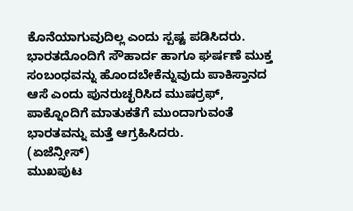ಕೊನೆಯಾಗುವುದಿಲ್ಲ ಎಂದು ಸ್ಪಷ್ಟ ಪಡಿಸಿದರು.
ಭಾರತದೊಂದಿಗೆ ಸೌಹಾರ್ದ ಹಾಗೂ ಘರ್ಷಣೆ ಮುಕ್ತ ಸಂಬಂಧವನ್ನು ಹೊಂದಬೇಕೆನ್ನುವುದು ಪಾಕಿಸ್ತಾನದ ಆಸೆ ಎಂದು ಪುನರುಚ್ಛರಿಸಿದ ಮುಷರ್ರಫ್, ಪಾಕ್ನೊಂದಿಗೆ ಮಾತುಕತೆಗೆ ಮುಂದಾಗುವಂತೆ ಭಾರತವನ್ನು ಮತ್ತೆ ಆಗ್ರಹಿಸಿದರು.
(ಏಜೆನ್ಸೀಸ್)
ಮುಖಪುಟ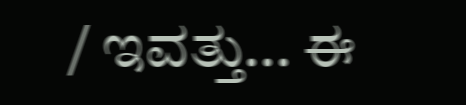/ ಇವತ್ತು... ಈ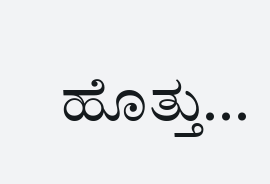ಹೊತ್ತು...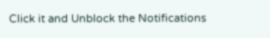Click it and Unblock the Notifications